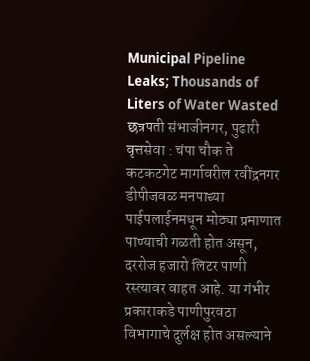Municipal Pipeline Leaks; Thousands of Liters of Water Wasted
छत्रपती संभाजीनगर, पुढारी वृत्तसेवा : चंपा चौक ते कटकटगेट मार्गावरील रवींद्रनगर डीपीजवळ मनपाच्या पाईपलाईनमधून मोठ्या प्रमाणात पाण्याची गळती होत असून, दररोज हजारो लिटर पाणी रस्त्यावर वाहत आहे. या गंभीर प्रकाराकडे पाणीपुरवठा विभागाचे दुर्लक्ष होत असल्याने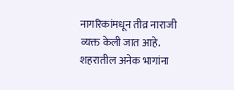नागरिकांमधून तीव्र नाराजी व्यक्त केली जात आहे.
शहरातील अनेक भागांना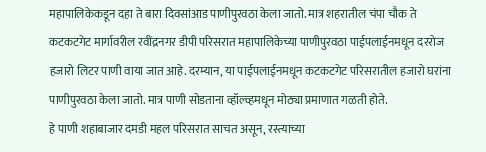महापालिकेकडून दहा ते बारा दिवसांआड पाणीपुरवठा केला जातो. मात्र शहरातील चंपा चौक ते कटकटगेट मार्गावरील रवींद्रनगर डीपी परिसरात महापालिकेच्या पाणीपुरवठा पाईपलाईनमधून दररोज हजारो लिटर पाणी वाया जात आहे. दरम्यान, या पाईपलाईनमधून कटकटगेट परिसरातील हजारो घरांना पाणीपुरवठा केला जातो. मात्र पाणी सोडताना व्हॉल्व्हमधून मोठ्या प्रमाणात गळती होते.
हे पाणी शहाबाजार दमडी महल परिसरात साचत असून, रस्त्याच्या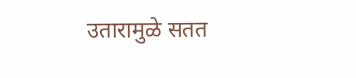उतारामुळे सतत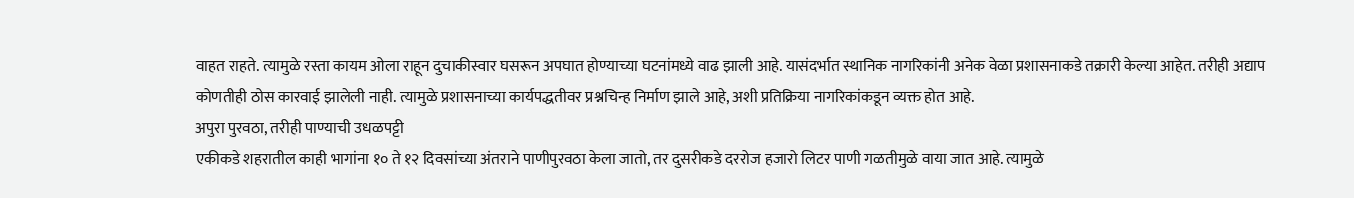वाहत राहते. त्यामुळे रस्ता कायम ओला राहून दुचाकीस्वार घसरून अपघात होण्याच्या घटनांमध्ये वाढ झाली आहे. यासंदर्भात स्थानिक नागरिकांनी अनेक वेळा प्रशासनाकडे तक्रारी केल्या आहेत. तरीही अद्याप कोणतीही ठोस कारवाई झालेली नाही. त्यामुळे प्रशासनाच्या कार्यपद्धतीवर प्रश्नचिन्ह निर्माण झाले आहे, अशी प्रतिक्रिया नागरिकांकडून व्यक्त होत आहे.
अपुरा पुरवठा, तरीही पाण्याची उधळपट्टी
एकीकडे शहरातील काही भागांना १० ते १२ दिवसांच्या अंतराने पाणीपुरवठा केला जातो, तर दुसरीकडे दररोज हजारो लिटर पाणी गळतीमुळे वाया जात आहे. त्यामुळे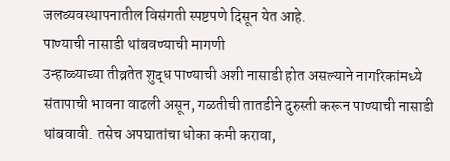जलव्यवस्थापनातील विसंगती स्पष्टपणे दिसून येत आहे.
पाण्याची नासाडी थांबवण्याची मागणी
उन्हाळ्याच्या तीव्रतेत शुद्ध पाण्याची अशी नासाडी होत असल्याने नागरिकांमध्ये संतापाची भावना वाढली असून, गळतीची तातडीने दुरुस्ती करून पाण्याची नासाडी थांबवावी. तसेच अपघातांचा धोका कमी करावा,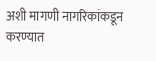अशी मागणी नागरिकांकडून करण्यात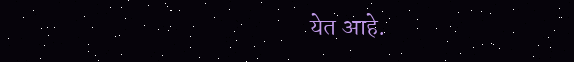येत आहे.